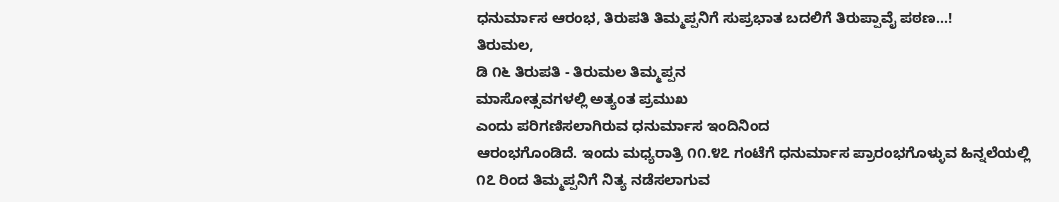ಧನುರ್ಮಾಸ ಆರಂಭ, ತಿರುಪತಿ ತಿಮ್ಮಪ್ಪನಿಗೆ ಸುಪ್ರಭಾತ ಬದಲಿಗೆ ತಿರುಪ್ಪಾವೈ ಪಠಣ...!
ತಿರುಮಲ,
ಡಿ ೧೬ ತಿರುಪತಿ - ತಿರುಮಲ ತಿಮ್ಮಪ್ಪನ
ಮಾಸೋತ್ಸವಗಳಲ್ಲಿ ಅತ್ಯಂತ ಪ್ರಮುಖ
ಎಂದು ಪರಿಗಣಿಸಲಾಗಿರುವ ಧನುರ್ಮಾಸ ಇಂದಿನಿಂದ
ಆರಂಭಗೊಂಡಿದೆ. ಇಂದು ಮಧ್ಯರಾತ್ರಿ ೧೧.೪೭ ಗಂಟೆಗೆ ಧನುರ್ಮಾಸ ಪ್ರಾರಂಭಗೊಳ್ಳುವ ಹಿನ್ನಲೆಯಲ್ಲಿ
೧೭ ರಿಂದ ತಿಮ್ಮಪ್ಪನಿಗೆ ನಿತ್ಯ ನಡೆಸಲಾಗುವ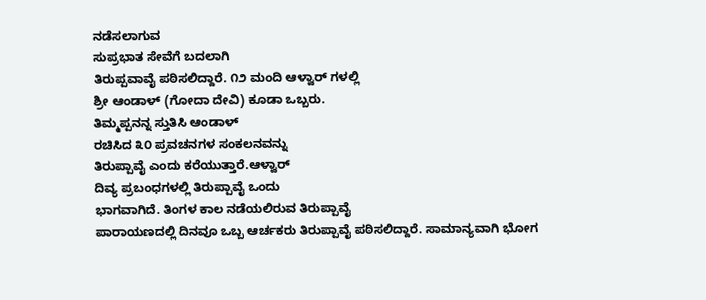ನಡೆಸಲಾಗುವ
ಸುಪ್ರಭಾತ ಸೇವೆಗೆ ಬದಲಾಗಿ
ತಿರುಪ್ಪವಾವೈ ಪಠಿಸಲಿದ್ದಾರೆ. ೧೨ ಮಂದಿ ಆಳ್ವಾರ್ ಗಳಲ್ಲಿ
ಶ್ರೀ ಆಂಡಾಳ್ (ಗೋದಾ ದೇವಿ) ಕೂಡಾ ಒಬ್ಬರು.
ತಿಮ್ಮಪ್ಪನನ್ನ ಸ್ತುತಿಸಿ ಆಂಡಾಳ್
ರಚಿಸಿದ ೩೦ ಪ್ರವಚನಗಳ ಸಂಕಲನವನ್ನು
ತಿರುಪ್ಪಾವೈ ಎಂದು ಕರೆಯುತ್ತಾರೆ.ಆಳ್ವಾರ್
ದಿವ್ಯ ಪ್ರಬಂಧಗಳಲ್ಲಿ ತಿರುಪ್ಪಾವೈ ಒಂದು
ಭಾಗವಾಗಿದೆ. ತಿಂಗಳ ಕಾಲ ನಡೆಯಲಿರುವ ತಿರುಪ್ಪಾವೈ
ಪಾರಾಯಣದಲ್ಲಿ ದಿನವೂ ಒಬ್ಬ ಆರ್ಚಕರು ತಿರುಪ್ಪಾವೈ ಪಠಿಸಲಿದ್ದಾರೆ. ಸಾಮಾನ್ಯವಾಗಿ ಭೋಗ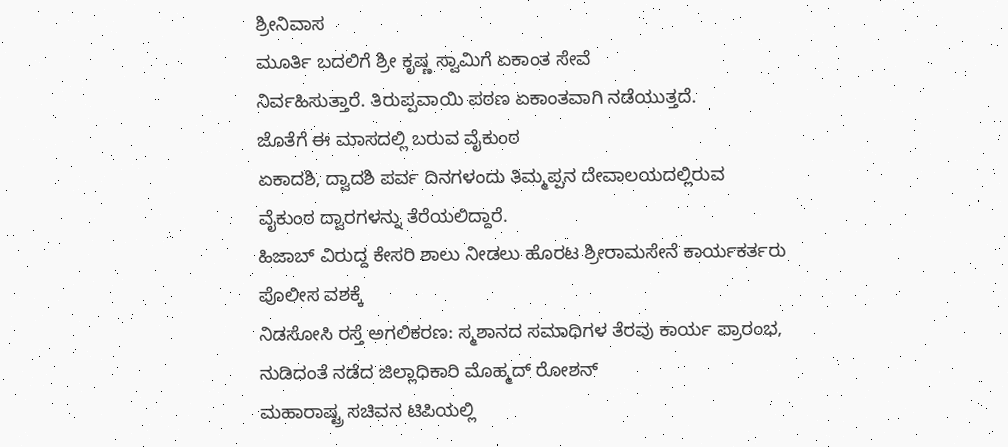ಶ್ರೀನಿವಾಸ
ಮೂರ್ತಿ ಬದಲಿಗೆ ಶ್ರೀ ಕೃಷ್ಣ ಸ್ವಾಮಿಗೆ ಏಕಾಂತ ಸೇವೆ
ನಿರ್ವಹಿಸುತ್ತಾರೆ. ತಿರುಪ್ಪವಾಯಿ ಪಠಣ ಏಕಾಂತವಾಗಿ ನಡೆಯುತ್ತದೆ.
ಜೊತೆಗೆ ಈ ಮಾಸದಲ್ಲಿ ಬರುವ ವೈಕುಂಠ
ಏಕಾದಶಿ, ದ್ವಾದಶಿ ಪರ್ವ ದಿನಗಳಂದು ತಿಮ್ಮಪ್ಪನ ದೇವಾಲಯದಲ್ಲಿರುವ ವೈಕುಂಠ ದ್ವಾರಗಳನ್ನು ತೆರೆಯಲಿದ್ದಾರೆ.
ಹಿಜಾಬ್ ವಿರುದ್ದ ಕೇಸರಿ ಶಾಲು ನೀಡಲು ಹೊರಟ ಶ್ರೀರಾಮಸೇನೆ ಕಾರ್ಯಕರ್ತರು ಪೊಲೀಸ ವಶಕ್ಕೆ
ನಿಡಸೋಸಿ ರಸ್ತೆ ಅಗಲಿಕರಣ: ಸ್ಮಶಾನದ ಸಮಾಧಿಗಳ ತೆರವು ಕಾರ್ಯ ಪ್ರಾರಂಭ, ನುಡಿದಂತೆ ನಡೆದ ಜಿಲ್ಲಾಧಿಕಾರಿ ಮೊಹ್ಮದ್ ರೋಶನ್
ಮಹಾರಾಷ್ಟ್ರ ಸಚಿವನ ಟಿಪಿಯಲ್ಲಿ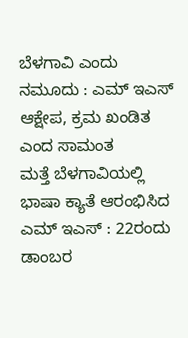ಬೆಳಗಾವಿ ಎಂದು ನಮೂದು : ಎಮ್ ಇಎಸ್ ಆಕ್ಷೇಪ, ಕ್ರಮ ಖಂಡಿತ ಎಂದ ಸಾಮಂತ
ಮತ್ತೆ ಬೆಳಗಾವಿಯಲ್ಲಿ ಭಾಷಾ ಕ್ಯಾತೆ ಆರಂಭಿಸಿದ ಎಮ್ ಇಎಸ್ : 22ರಂದು ಡಾಂಬರ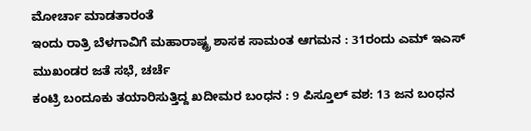ಮೋರ್ಚಾ ಮಾಡತಾರಂತೆ
ಇಂದು ರಾತ್ರಿ ಬೆಳಗಾವಿಗೆ ಮಹಾರಾಷ್ಟ್ರ ಶಾಸಕ ಸಾಮಂತ ಆಗಮನ : 31ರಂದು ಎಮ್ ಇಎಸ್ ಮುಖಂಡರ ಜತೆ ಸಭೆ, ಚರ್ಚೆ
ಕಂಟ್ರಿ ಬಂದೂಕು ತಯಾರಿಸುತ್ತಿದ್ದ ಖದೀಮರ ಬಂಧನ : 9 ಪಿಸ್ತೂಲ್ ವಶ: 13 ಜನ ಬಂಧನ